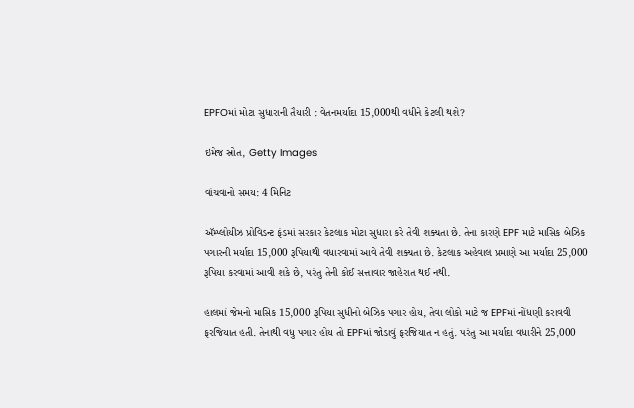EPFOમાં મોટા સુધારાની તૈયારી : વેતનમર્યાદા 15,000થી વધીને કેટલી થશે?

ઇમેજ સ્રોત, Getty Images

વાંચવાનો સમય: 4 મિનિટ

ઍમ્પ્લોયીઝ પ્રોવિડન્ટ ફંડમાં સરકાર કેટલાક મોટા સુધારા કરે તેવી શક્યતા છે. તેના કારણે EPF માટે માસિક બેઝિક પગારની મર્યાદા 15,000 રૂપિયાથી વધારવામાં આવે તેવી શક્યતા છે. કેટલાક અહેવાલ પ્રમાણે આ મર્યાદા 25,000 રૂપિયા કરવામાં આવી શકે છે, પરંતુ તેની કોઈ સત્તાવાર જાહેરાત થઈ નથી.

હાલમાં જેમનો માસિક 15,000 રૂપિયા સુધીનો બેઝિક પગાર હોય, તેવા લોકો માટે જ EPFમાં નોંધણી કરાવવી ફરજિયાત હતી. તેનાથી વધુ પગાર હોય તો EPFમાં જોડાવું ફરજિયાત ન હતું. પરંતુ આ મર્યાદા વધારીને 25,000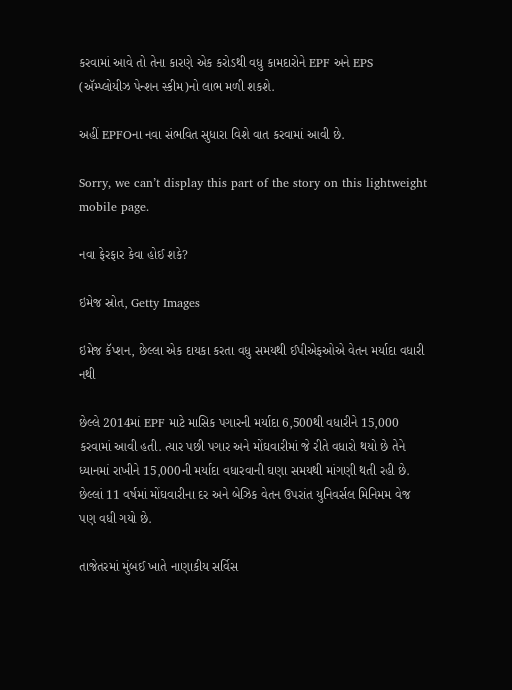કરવામાં આવે તો તેના કારણે એક કરોડથી વધુ કામદારોને EPF અને EPS (ઍમ્પ્લોયીઝ પેન્શન સ્કીમ)નો લાભ મળી શકશે.

અહીં EPFOના નવા સંભવિત સુધારા વિશે વાત કરવામાં આવી છે.

Sorry, we can’t display this part of the story on this lightweight mobile page.

નવા ફેરફાર કેવા હોઈ શકે?

ઇમેજ સ્રોત, Getty Images

ઇમેજ કૅપ્શન, છેલ્લા એક દાયકા કરતા વધુ સમયથી ઈપીએફઓએ વેતન મર્યાદા વધારી નથી

છેલ્લે 2014માં EPF માટે માસિક પગારની મર્યાદા 6,500થી વધારીને 15,000 કરવામાં આવી હતી. ત્યાર પછી પગાર અને મોંઘવારીમાં જે રીતે વધારો થયો છે તેને ધ્યાનમાં રાખીને 15,000ની મર્યાદા વધારવાની ઘણા સમયથી માંગણી થતી રહી છે. છેલ્લાં 11 વર્ષમાં મોંઘવારીના દર અને બેઝિક વેતન ઉપરાંત યુનિવર્સલ મિનિમમ વેજ પણ વધી ગયો છે.

તાજેતરમાં મુંબઈ ખાતે નાણાકીય સર્વિસ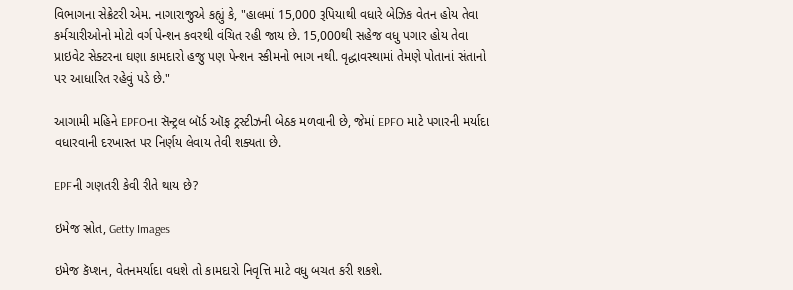વિભાગના સેક્રેટરી એમ. નાગારાજુએ કહ્યું કે, "હાલમાં 15,000 રૂપિયાથી વધારે બેઝિક વેતન હોય તેવા કર્મચારીઓનો મોટો વર્ગ પેન્શન કવરથી વંચિત રહી જાય છે. 15,000થી સહેજ વધુ પગાર હોય તેવા પ્રાઇવેટ સેક્ટરના ઘણા કામદારો હજુ પણ પેન્શન સ્કીમનો ભાગ નથી. વૃદ્ધાવસ્થામાં તેમણે પોતાનાં સંતાનો પર આધારિત રહેવું પડે છે."

આગામી મહિને EPFOના સૅન્ટ્રલ બૉર્ડ ઑફ ટ્રસ્ટીઝની બેઠક મળવાની છે, જેમાં EPFO માટે પગારની મર્યાદા વધારવાની દરખાસ્ત પર નિર્ણય લેવાય તેવી શક્યતા છે.

EPFની ગણતરી કેવી રીતે થાય છે?

ઇમેજ સ્રોત, Getty Images

ઇમેજ કૅપ્શન, વેતનમર્યાદા વધશે તો કામદારો નિવૃત્તિ માટે વધુ બચત કરી શકશે.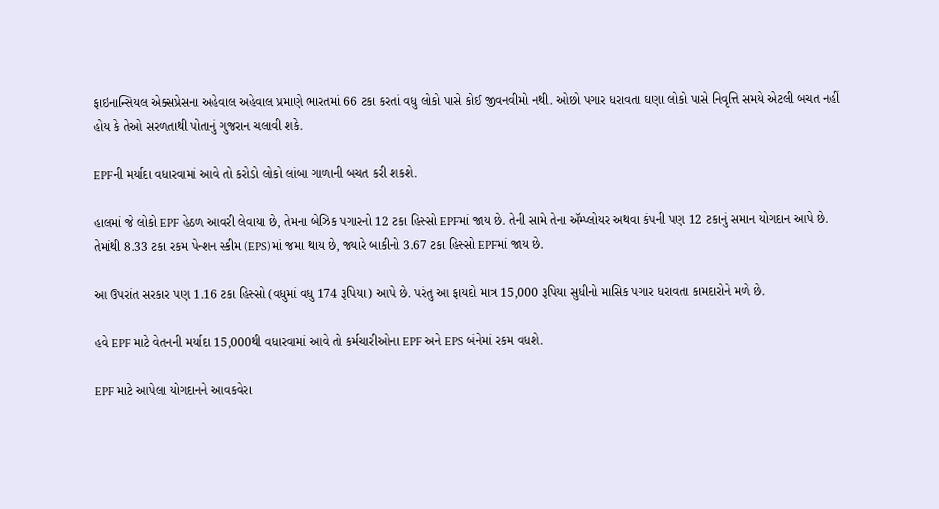ફાઇનાન્સિયલ એક્સપ્રેસના અહેવાલ અહેવાલ પ્રમાણે ભારતમાં 66 ટકા કરતાં વધુ લોકો પાસે કોઈ જીવનવીમો નથી. ઓછો પગાર ધરાવતા ઘણા લોકો પાસે નિવૃત્તિ સમયે એટલી બચત નહીં હોય કે તેઓ સરળતાથી પોતાનું ગુજરાન ચલાવી શકે.

EPFની મર્યાદા વધારવામાં આવે તો કરોડો લોકો લાંબા ગાળાની બચત કરી શકશે.

હાલમાં જે લોકો EPF હેઠળ આવરી લેવાયા છે, તેમના બેઝિક પગારનો 12 ટકા હિસ્સો EPFમાં જાય છે. તેની સામે તેના ઍમ્પ્લોયર અથવા કંપની પણ 12 ટકાનું સમાન યોગદાન આપે છે. તેમાંથી 8.33 ટકા રકમ પેન્શન સ્કીમ (EPS)માં જમા થાય છે, જ્યારે બાકીનો 3.67 ટકા હિસ્સો EPFમાં જાય છે.

આ ઉપરાંત સરકાર પણ 1.16 ટકા હિસ્સો (વધુમાં વધુ 174 રૂપિયા) આપે છે. પરંતુ આ ફાયદો માત્ર 15,000 રૂપિયા સુધીનો માસિક પગાર ધરાવતા કામદારોને મળે છે.

હવે EPF માટે વેતનની મર્યાદા 15,000થી વધારવામાં આવે તો કર્મચારીઓના EPF અને EPS બંનેમાં રકમ વધશે.

EPF માટે આપેલા યોગદાનને આવકવેરા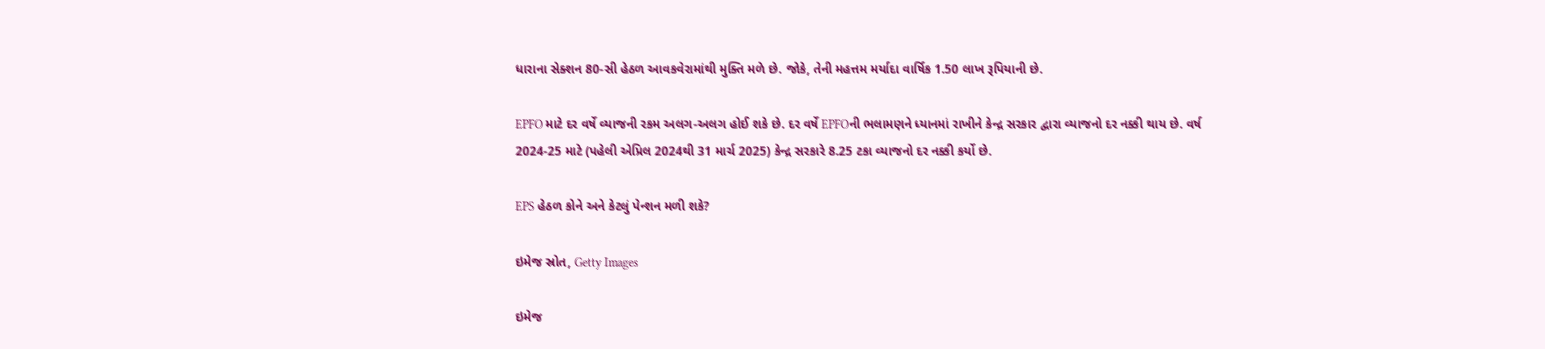ધારાના સેક્શન 80-સી હેઠળ આવકવેરામાંથી મુક્તિ મળે છે. જોકે, તેની મહત્તમ મર્યાદા વાર્ષિક 1.50 લાખ રૂપિયાની છે.

EPFO માટે દર વર્ષે વ્યાજની રકમ અલગ-અલગ હોઈ શકે છે. દર વર્ષે EPFOની ભલામણને ધ્યાનમાં રાખીને કેન્દ્ર સરકાર દ્વારા વ્યાજનો દર નક્કી થાય છે. વર્ષ 2024-25 માટે (પહેલી એપ્રિલ 2024થી 31 માર્ચ 2025) કેન્દ્ર સરકારે 8.25 ટકા વ્યાજનો દર નક્કી કર્યો છે.

EPS હેઠળ કોને અને કેટલું પેન્શન મળી શકે?

ઇમેજ સ્રોત, Getty Images

ઇમેજ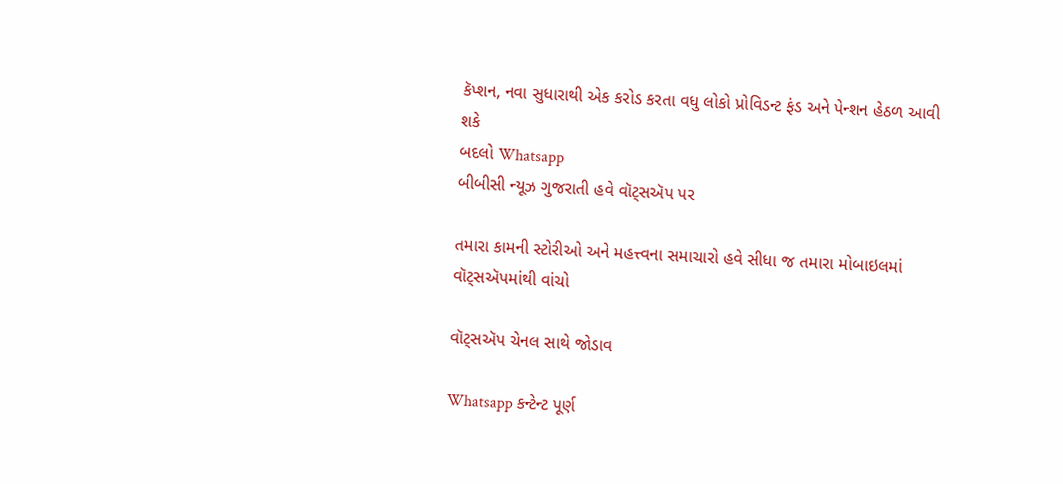કૅપ્શન, નવા સુધારાથી એક કરોડ કરતા વધુ લોકો પ્રોવિડન્ટ ફંડ અને પેન્શન હેઠળ આવી શકે
બદલો Whatsapp
બીબીસી ન્યૂઝ ગુજરાતી હવે વૉટ્સઍપ પર

તમારા કામની સ્ટોરીઓ અને મહત્ત્વના સમાચારો હવે સીધા જ તમારા મોબાઇલમાં વૉટ્સઍપમાંથી વાંચો

વૉટ્સઍપ ચેનલ સાથે જોડાવ

Whatsapp કન્ટેન્ટ પૂર્ણ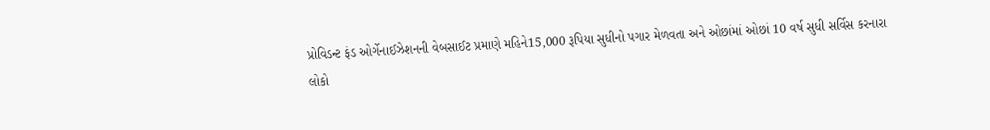પ્રોવિડન્ટ ફંડ ઓર્ગેનાઈઝેશનની વેબસાઈટ પ્રમાણે મહિને15,000 રૂપિયા સુધીનો પગાર મેળવતા અને ઓછાંમાં ઓછાં 10 વર્ષ સુધી સર્વિસ કરનારા લોકો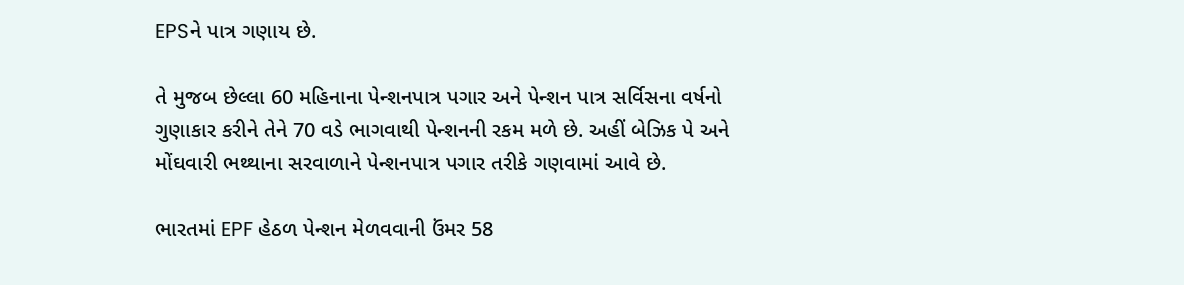EPSને પાત્ર ગણાય છે.

તે મુજબ છેલ્લા 60 મહિનાના પેન્શનપાત્ર પગાર અને પેન્શન પાત્ર સર્વિસના વર્ષનો ગુણાકાર કરીને તેને 70 વડે ભાગવાથી પેન્શનની રકમ મળે છે. અહીં બેઝિક પે અને મોંઘવારી ભથ્થાના સરવાળાને પેન્શનપાત્ર પગાર તરીકે ગણવામાં આવે છે.

ભારતમાં EPF હેઠળ પેન્શન મેળવવાની ઉંમર 58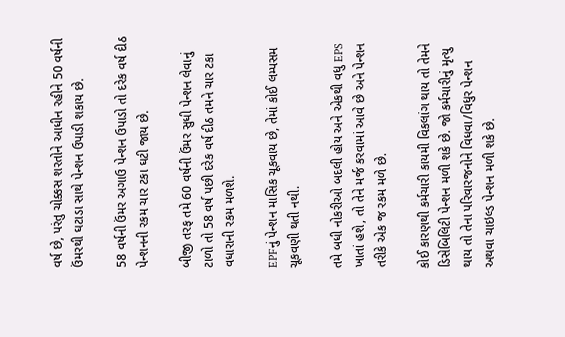વર્ષ છે, પરંતુ ચોક્કસ શરતોને આધીન રહીને 50 વર્ષની ઉંમરથી ઘટાડા સાથે પેન્શન ઉપાડી શકાય છે.

58 વર્ષની ઉંમર અગાઉ પેન્શન ઉપાડો તો દરેક વર્ષ દીઠ પેન્શનની રકમ ચાર ટકા ઘટી જાય છે.

બીજી તરફ તમે 60 વર્ષની ઉંમર સુધી પેન્શન લેવાનું ટાળો તો 58 વર્ષ પછી દરેક વર્ષ દીઠ તમને ચાર ટકા વધારાની રકમ મળશે.

EPFનું પેન્શન માસિક ચૂકવાય છે, તેમાં કોઈ લમ્પસમ ચૂકવણી થતી નથી.

તમે બધી નોકરીઓ બદલી હોય અને એકથી વધુ EPS ખાતાં હશે, તો તેને મર્જ કરવામાં આવે છે અને પેન્શન તરીકે એક જ રકમ મળે છે.

કોઈ કારણથી કર્મચારી કાયમી વિકલાંગ થાય તો તેમને ડિસેબિલિટી પેન્શન મળી શકે છે. જો કર્મચારીનું મૃત્યુ થાય તો તેના પરિવારજનોને વિધવા/વિધુર પેન્શન અથવા ચાઇલ્ડ પેન્શન મળી શકે છે.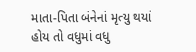માતા-પિતા બંનેનાં મૃત્યુ થયાં હોય તો વધુમાં વધુ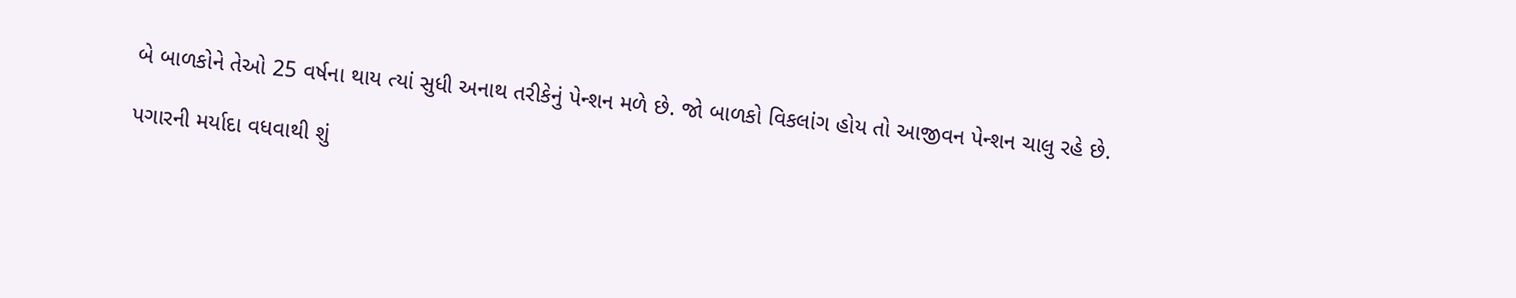બે બાળકોને તેઓ 25 વર્ષના થાય ત્યાં સુધી અનાથ તરીકેનું પેન્શન મળે છે. જો બાળકો વિકલાંગ હોય તો આજીવન પેન્શન ચાલુ રહે છે.

પગારની મર્યાદા વધવાથી શું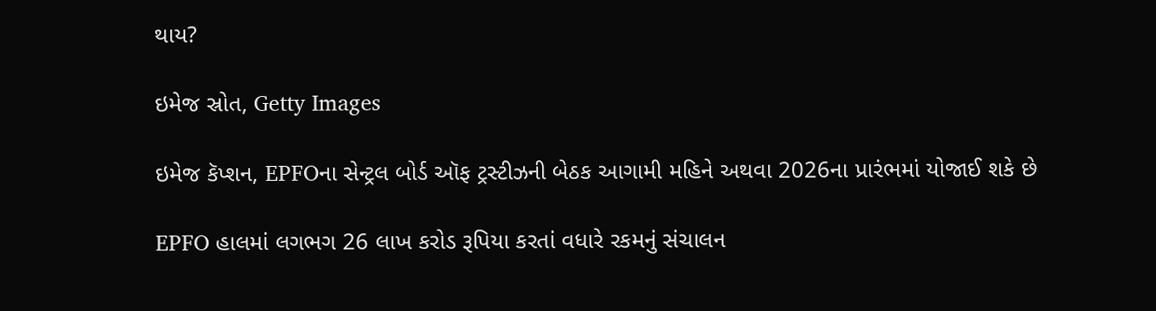થાય?

ઇમેજ સ્રોત, Getty Images

ઇમેજ કૅપ્શન, EPFOના સેન્ટ્રલ બોર્ડ ઑફ ટ્રસ્ટીઝની બેઠક આગામી મહિને અથવા 2026ના પ્રારંભમાં યોજાઈ શકે છે

EPFO હાલમાં લગભગ 26 લાખ કરોડ રૂપિયા કરતાં વધારે રકમનું સંચાલન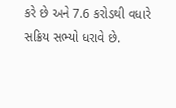કરે છે અને 7.6 કરોડથી વધારે સક્રિય સભ્યો ધરાવે છે.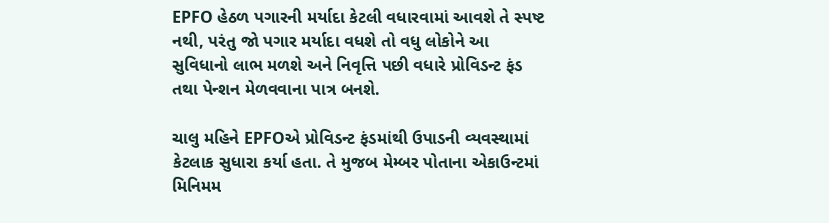EPFO હેઠળ પગારની મર્યાદા કેટલી વધારવામાં આવશે તે સ્પષ્ટ નથી, પરંતુ જો પગાર મર્યાદા વધશે તો વધુ લોકોને આ સુવિધાનો લાભ મળશે અને નિવૃત્તિ પછી વધારે પ્રોવિડન્ટ ફંડ તથા પેન્શન મેળવવાના પાત્ર બનશે.

ચાલુ મહિને EPFOએ પ્રોવિડન્ટ ફંડમાંથી ઉપાડની વ્યવસ્થામાં કેટલાક સુધારા કર્યા હતા. તે મુજબ મેમ્બર પોતાના એકાઉન્ટમાં મિનિમમ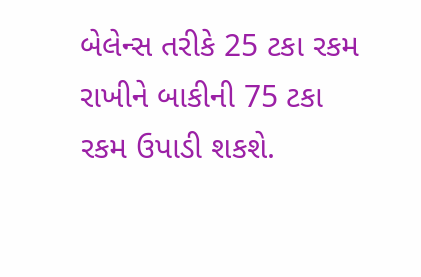બેલેન્સ તરીકે 25 ટકા રકમ રાખીને બાકીની 75 ટકા રકમ ઉપાડી શકશે.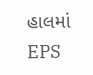હાલમાં EPS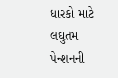ધારકો માટે લઘુતમ પેન્શનની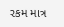રકમ માત્ર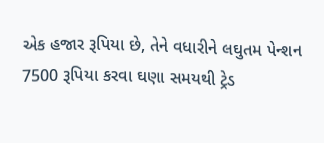એક હજાર રૂપિયા છે, તેને વધારીને લઘુતમ પેન્શન 7500 રૂપિયા કરવા ઘણા સમયથી ટ્રેડ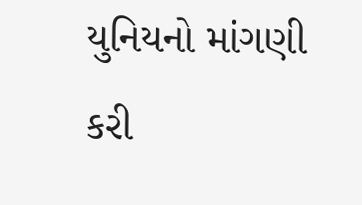યુનિયનો માંગણી કરી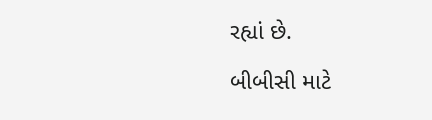રહ્યાં છે.

બીબીસી માટે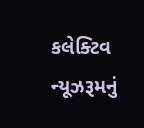કલેક્ટિવ ન્યૂઝરૂમનું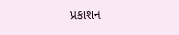પ્રકાશન